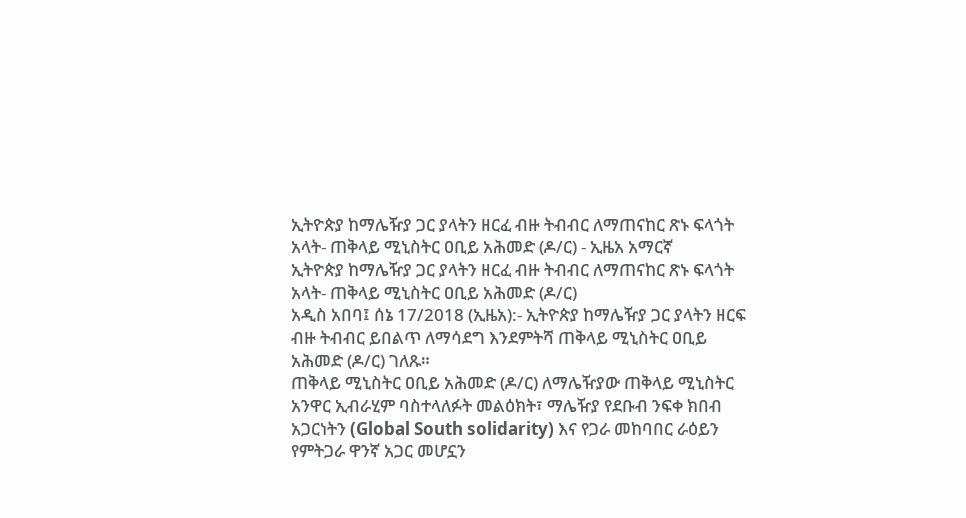ኢትዮጵያ ከማሌዥያ ጋር ያላትን ዘርፈ ብዙ ትብብር ለማጠናከር ጽኑ ፍላጎት አላት- ጠቅላይ ሚኒስትር ዐቢይ አሕመድ (ዶ/ር) - ኢዜአ አማርኛ
ኢትዮጵያ ከማሌዥያ ጋር ያላትን ዘርፈ ብዙ ትብብር ለማጠናከር ጽኑ ፍላጎት አላት- ጠቅላይ ሚኒስትር ዐቢይ አሕመድ (ዶ/ር)
አዲስ አበባ፤ ሰኔ 17/2018 (ኢዜአ):- ኢትዮጵያ ከማሌዥያ ጋር ያላትን ዘርፍ ብዙ ትብብር ይበልጥ ለማሳደግ እንደምትሻ ጠቅላይ ሚኒስትር ዐቢይ አሕመድ (ዶ/ር) ገለጹ።
ጠቅላይ ሚኒስትር ዐቢይ አሕመድ (ዶ/ር) ለማሌዥያው ጠቅላይ ሚኒስትር አንዋር ኢብራሂም ባስተላለፉት መልዕክት፣ ማሌዥያ የደቡብ ንፍቀ ክበብ አጋርነትን (Global South solidarity) እና የጋራ መከባበር ራዕይን የምትጋራ ዋንኛ አጋር መሆኗን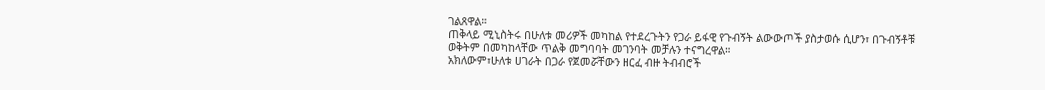ገልጸዋል።
ጠቅላይ ሚኒስትሩ በሁለቱ መሪዎች መካከል የተደረጉትን የጋራ ይፋዊ የጉብኝት ልውውጦች ያስታወሱ ሲሆን፣ በጉብኝቶቹ ወቅትም በመካከላቸው ጥልቅ መግባባት መገንባት መቻሉን ተናግረዋል።
አክለውም፣ሁለቱ ሀገራት በጋራ የጀመሯቸውን ዘርፈ ብዙ ትብብሮች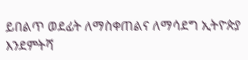ይበልጥ ወደፊት ለማስቀጠልና ለማሳደግ ኢትዮጵያ እንደምትሻ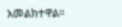አመልክተዋል።